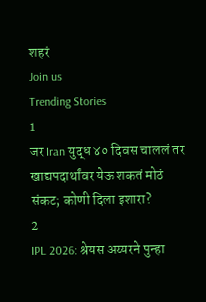शहरं
Join us
Trending Stories
1
जर Iran युद्ध ४० दिवस चाललं तर खाद्यपदार्थांवर येऊ शकतं मोठं संकट; कोणी दिला इशारा?
2
IPL 2026: श्रेयस अय्यरने पुन्हा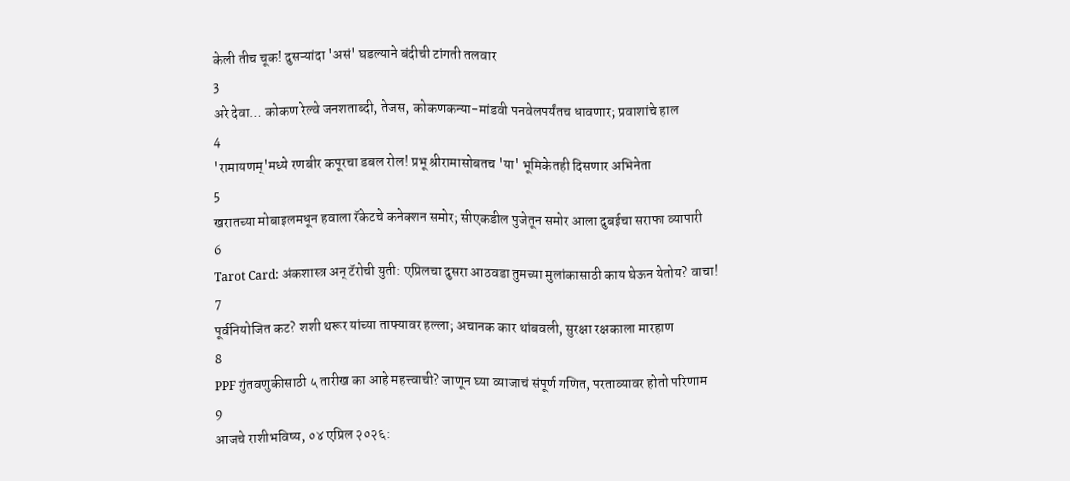केली तीच चूक! दुसऱ्यांदा 'असं' घडल्याने बंदीची टांगती तलवार
3
अरे देवा… कोकण रेल्वे जनशताब्दी, तेजस, कोकणकन्या-मांडवी पनवेलपर्यंतच धावणार; प्रवाशांचे हाल
4
'रामायणम्'मध्ये रणबीर कपूरचा डबल रोल! प्रभू श्रीरामासोबतच 'या' भूमिकेतही दिसणार अभिनेता
5
खरातच्या मोबाइलमधून हवाला रॅकेटचे कनेक्शन समोर; सीएकडील पुजेतून समोर आला दुबईचा सराफा व्यापारी
6
Tarot Card: अंकशास्त्र अन् टॅरोची युती: एप्रिलचा दुसरा आठवडा तुमच्या मुलांकासाठी काय घेऊन येतोय? वाचा!
7
पूर्वनियोजित कट? शशी थरूर यांच्या ताफ्यावर हल्ला; अचानक कार थांबवली, सुरक्षा रक्षकाला मारहाण
8
PPF गुंतवणुकीसाठी ५ तारीख का आहे महत्त्वाची? जाणून घ्या व्याजाचं संपूर्ण गणित, परताव्यावर होतो परिणाम
9
आजचे राशीभविष्य, ०४ एप्रिल २०२६: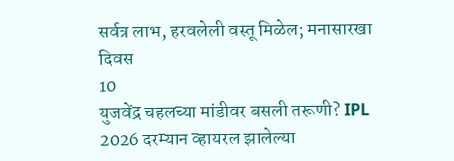सर्वत्र लाभ, हरवलेली वस्तू मिळेल; मनासारखा दिवस
10
युजवेंद्र चहलच्या मांडीवर बसली तरूणी? IPL 2026 दरम्यान व्हायरल झालेल्या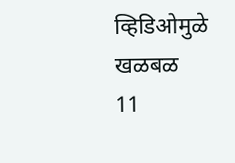व्हिडिओमुळे खळबळ
11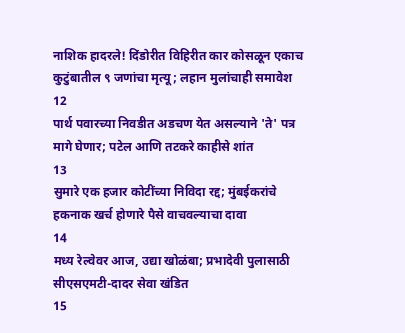नाशिक हादरले! दिंडोरीत विहिरीत कार कोसळून एकाच कुटुंबातील ९ जणांचा मृत्यू; लहान मुलांचाही समावेश
12
पार्थ पवारच्या निवडीत अडचण येत असल्याने 'ते' पत्र मागे घेणार; पटेल आणि तटकरे काहीसे शांत
13
सुमारे एक हजार कोटींच्या निविदा रद्द; मुंबईकरांचे हकनाक खर्च होणारे पैसे वाचवल्याचा दावा
14
मध्य रेल्वेवर आज, उद्या खोळंबा; प्रभादेवी पुलासाठी सीएसएमटी-दादर सेवा खंडित
15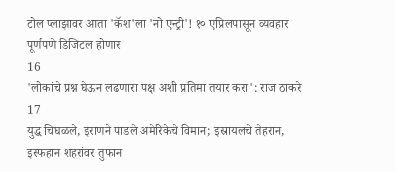टोल प्लाझावर आता 'कॅश'ला 'नो एन्ट्री'! १० एप्रिलपासून व्यवहार पूर्णपणे डिजिटल होणार
16
'लोकांचे प्रश्न घेऊन लढणारा पक्ष अशी प्रतिमा तयार करा': राज ठाकरे
17
युद्ध चिघळले, इराणने पाडले अमेरिकेचे विमान; इस्रायलचे तेहरान, इस्फहान शहरांवर तुफान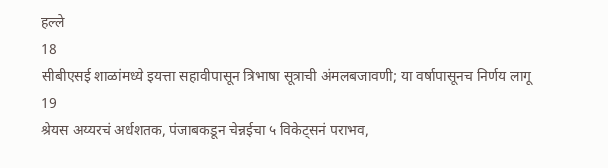हल्ले
18
सीबीएसई शाळांमध्ये इयत्ता सहावीपासून त्रिभाषा सूत्राची अंमलबजावणी; या वर्षापासूनच निर्णय लागू
19
श्रेयस अय्यरचं अर्धशतक, पंजाबकडून चेन्नईचा ५ विकेट्सनं पराभव,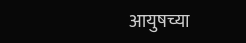आयुषच्या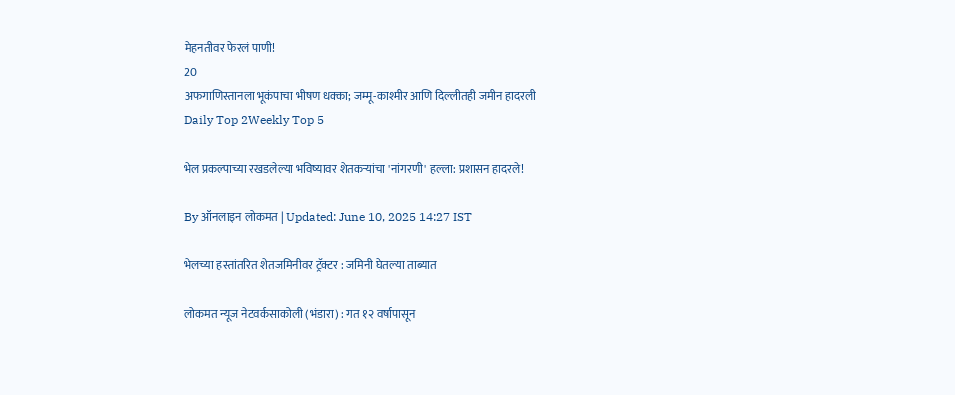मेहनतीवर फेरलं पाणी!
20
अफगाणिस्तानला भूकंपाचा भीषण धक्का; जम्मू-काश्मीर आणि दिल्लीतही जमीन हादरली
Daily Top 2Weekly Top 5

भेल प्रकल्पाच्या रखडलेल्या भविष्यावर शेतकऱ्यांचा 'नांगरणी' हल्ला: प्रशासन हादरले!

By ऑनलाइन लोकमत | Updated: June 10, 2025 14:27 IST

भेलच्या हस्तांतरित शेतजमिनीवर ट्रॅक्टर : जमिनी घेतल्या ताब्यात

लोकमत न्यूज नेटवर्कसाकोली (भंडारा) : गत १२ वर्षापासून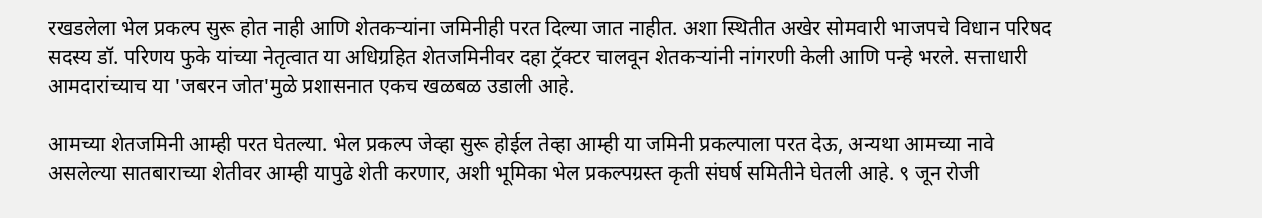रखडलेला भेल प्रकल्प सुरू होत नाही आणि शेतकऱ्यांना जमिनीही परत दिल्या जात नाहीत. अशा स्थितीत अखेर सोमवारी भाजपचे विधान परिषद सदस्य डॉ. परिणय फुके यांच्या नेतृत्वात या अधिग्रहित शेतजमिनीवर दहा ट्रॅक्टर चालवून शेतकऱ्यांनी नांगरणी केली आणि पन्हे भरले. सत्ताधारी आमदारांच्याच या 'जबरन जोत'मुळे प्रशासनात एकच खळबळ उडाली आहे.

आमच्या शेतजमिनी आम्ही परत घेतल्या. भेल प्रकल्प जेव्हा सुरू होईल तेव्हा आम्ही या जमिनी प्रकल्पाला परत देऊ, अन्यथा आमच्या नावे असलेल्या सातबाराच्या शेतीवर आम्ही यापुढे शेती करणार, अशी भूमिका भेल प्रकल्पग्रस्त कृती संघर्ष समितीने घेतली आहे. ९ जून रोजी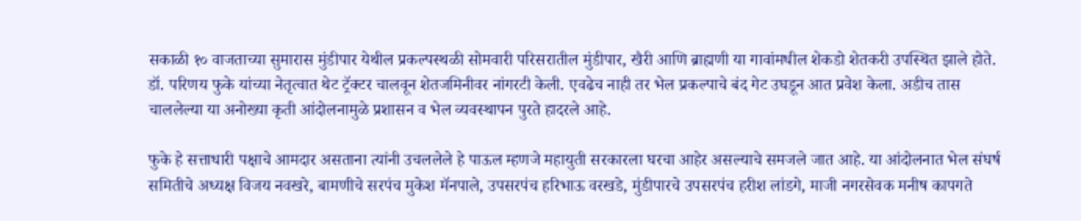सकाळी १० वाजताच्या सुमारास मुंडीपार येथील प्रकल्पस्थळी सोमवारी परिसरातील मुंडीपार, खैरी आणि ब्राह्मणी या गावांमधील शेकडो शेतकरी उपस्थित झाले होते. डॉ. परिणय फुके यांच्या नेतृत्वात थेट ट्रॅक्टर चालवून शेतजमिनीवर नांगरटी केली. एवढेच नाही तर भेल प्रकल्पाचे बंद गेट उघडून आत प्रवेश केला. अडीच तास चाललेल्या या अनोख्या कृती आंदोलनामुळे प्रशासन व भेल व्यवस्थापन पुरते हादरले आहे.

फुके हे सत्ताधारी पक्षाचे आमदार असताना त्यांनी उचललेले हे पाऊल म्हणजे महायुती सरकारला घरचा आहेर असल्याचे समजले जात आहे. या आंदोलनात भेल संघर्ष समितीचे अध्यक्ष विजय नवखरे, बामणीचे सरपंच मुकेश मॅनपाले, उपसरपंच हरिभाऊ वरखडे, मुंडीपारचे उपसरपंच हरीश लांडगे, माजी नगरसेवक मनीष कापगते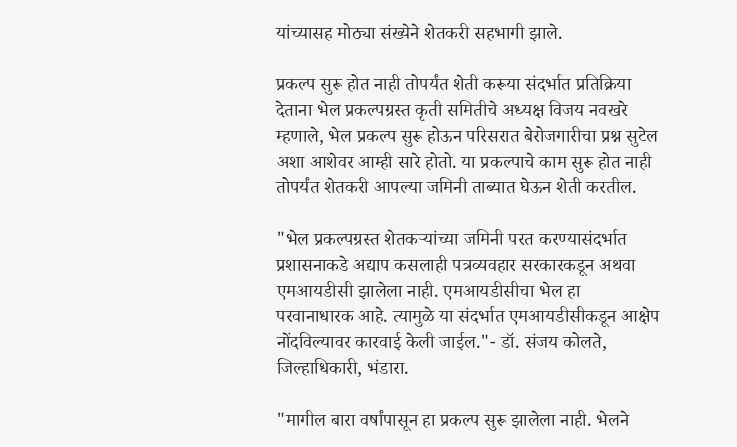यांच्यासह मोठ्या संख्येने शेतकरी सहभागी झाले.

प्रकल्प सुरू होत नाही तोपर्यंत शेती करूया संदर्भात प्रतिक्रिया देताना भेल प्रकल्पग्रस्त कृती समितीचे अध्यक्ष विजय नवखरे म्हणाले, भेल प्रकल्प सुरू होऊन परिसरात बेरोजगारीचा प्रश्न सुटेल अशा आशेवर आम्ही सारे होतो. या प्रकल्पाचे काम सुरू होत नाही तोपर्यंत शेतकरी आपल्या जमिनी ताब्यात घेऊन शेती करतील.

"भेल प्रकल्पग्रस्त शेतकऱ्यांच्या जमिनी परत करण्यासंदर्भात प्रशासनाकडे अद्याप कसलाही पत्रव्यवहार सरकारकडून अथवा एमआयडीसी झालेला नाही. एमआयडीसीचा भेल हा परवानाधारक आहे. त्यामुळे या संदर्भात एमआयडीसीकडून आक्षेप नोंदविल्यावर कारवाई केली जाईल."- डॉ. संजय कोलते, जिल्हाधिकारी, भंडारा.

"मागील बारा वर्षांपासून हा प्रकल्प सुरू झालेला नाही. भेलने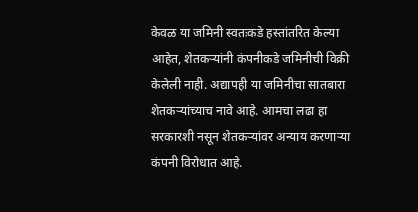केवळ या जमिनी स्वतःकडे हस्तांतरित केल्या आहेत, शेतकऱ्यांनी कंपनीकडे जमिनीची विक्री केलेली नाही. अद्यापही या जमिनीचा सातबारा शेतकऱ्यांच्याच नावे आहे. आमचा लढा हा सरकारशी नसून शेतकऱ्यांवर अन्याय करणाऱ्या कंपनी विरोधात आहे.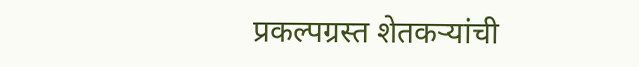प्रकल्पग्रस्त शेतकऱ्यांची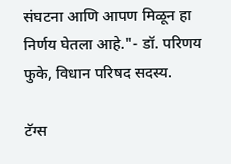संघटना आणि आपण मिळून हा निर्णय घेतला आहे."- डॉ. परिणय फुके, विधान परिषद सदस्य.

टॅग्स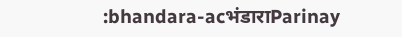:bhandara-acभंडाराParinay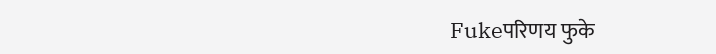Fukeपरिणय फुके